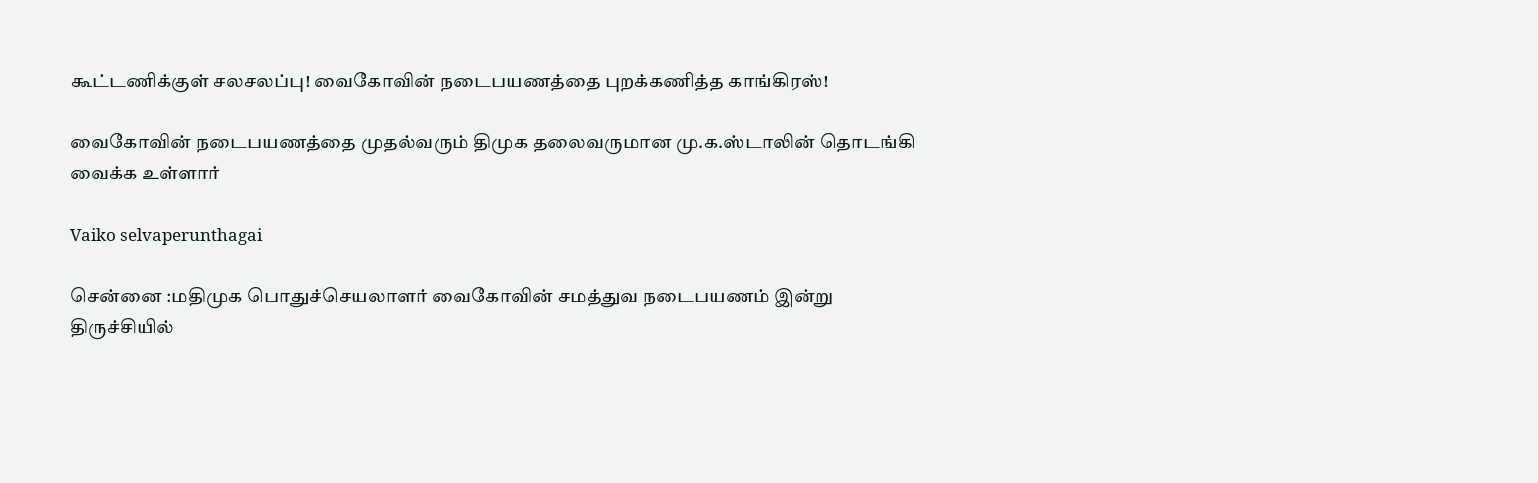கூட்டணிக்குள் சலசலப்பு! வைகோவின் நடைபயணத்தை புறக்கணித்த காங்கிரஸ்!

வைகோவின் நடைபயணத்தை முதல்வரும் திமுக தலைவருமான மு.க.ஸ்டாலின் தொடங்கி வைக்க உள்ளார்

Vaiko selvaperunthagai

சென்னை :மதிமுக பொதுச்செயலாளர் வைகோவின் சமத்துவ நடைபயணம் இன்று திருச்சியில்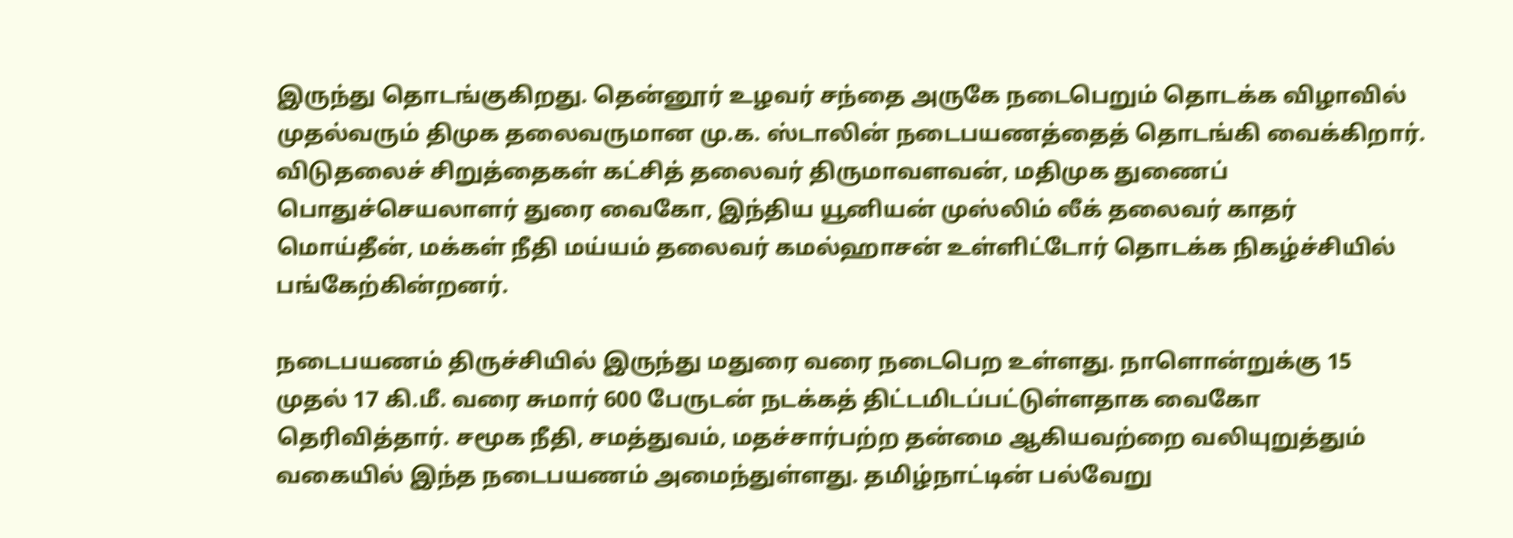இருந்து தொடங்குகிறது. தென்னூர் உழவர் சந்தை அருகே நடைபெறும் தொடக்க விழாவில் முதல்வரும் திமுக தலைவருமான மு.க. ஸ்டாலின் நடைபயணத்தைத் தொடங்கி வைக்கிறார். விடுதலைச் சிறுத்தைகள் கட்சித் தலைவர் திருமாவளவன், மதிமுக துணைப் பொதுச்செயலாளர் துரை வைகோ, இந்திய யூனியன் முஸ்லிம் லீக் தலைவர் காதர் மொய்தீன், மக்கள் நீதி மய்யம் தலைவர் கமல்ஹாசன் உள்ளிட்டோர் தொடக்க நிகழ்ச்சியில் பங்கேற்கின்றனர்.

நடைபயணம் திருச்சியில் இருந்து மதுரை வரை நடைபெற உள்ளது. நாளொன்றுக்கு 15 முதல் 17 கி.மீ. வரை சுமார் 600 பேருடன் நடக்கத் திட்டமிடப்பட்டுள்ளதாக வைகோ தெரிவித்தார். சமூக நீதி, சமத்துவம், மதச்சார்பற்ற தன்மை ஆகியவற்றை வலியுறுத்தும் வகையில் இந்த நடைபயணம் அமைந்துள்ளது. தமிழ்நாட்டின் பல்வேறு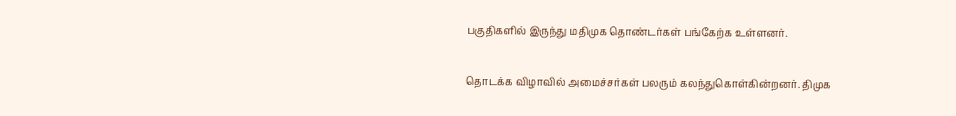பகுதிகளில் இருந்து மதிமுக தொண்டர்கள் பங்கேற்க உள்ளனர்.

தொடக்க விழாவில் அமைச்சர்கள் பலரும் கலந்துகொள்கின்றனர். திமுக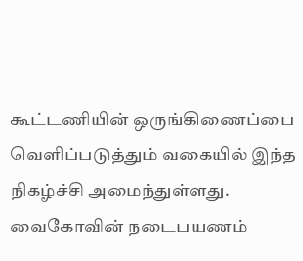கூட்டணியின் ஒருங்கிணைப்பை வெளிப்படுத்தும் வகையில் இந்த நிகழ்ச்சி அமைந்துள்ளது. வைகோவின் நடைபயணம்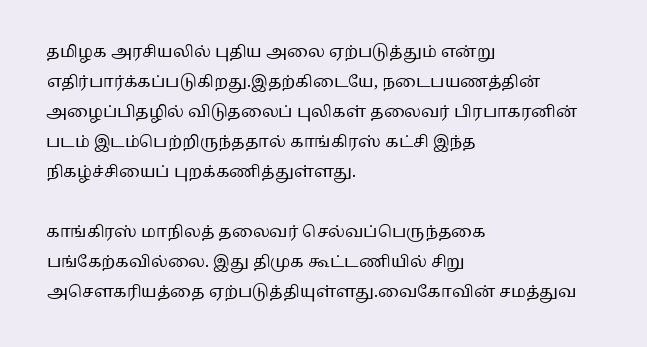தமிழக அரசியலில் புதிய அலை ஏற்படுத்தும் என்று எதிர்பார்க்கப்படுகிறது.இதற்கிடையே, நடைபயணத்தின் அழைப்பிதழில் விடுதலைப் புலிகள் தலைவர் பிரபாகரனின் படம் இடம்பெற்றிருந்ததால் காங்கிரஸ் கட்சி இந்த நிகழ்ச்சியைப் புறக்கணித்துள்ளது.

காங்கிரஸ் மாநிலத் தலைவர் செல்வப்பெருந்தகை பங்கேற்கவில்லை. இது திமுக கூட்டணியில் சிறு அசௌகரியத்தை ஏற்படுத்தியுள்ளது.வைகோவின் சமத்துவ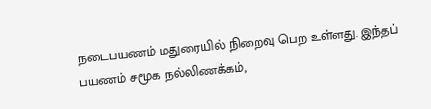நடைபயணம் மதுரையில் நிறைவு பெற உள்ளது. இந்தப் பயணம் சமூக நல்லிணக்கம்,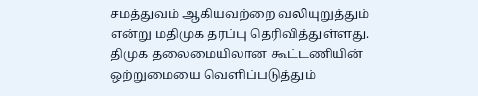சமத்துவம் ஆகியவற்றை வலியுறுத்தும் என்று மதிமுக தரப்பு தெரிவித்துள்ளது. திமுக தலைமையிலான கூட்டணியின் ஒற்றுமையை வெளிப்படுத்தும்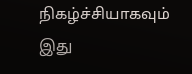நிகழ்ச்சியாகவும் இது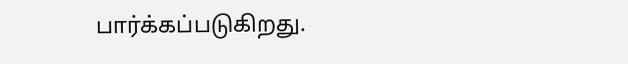பார்க்கப்படுகிறது.